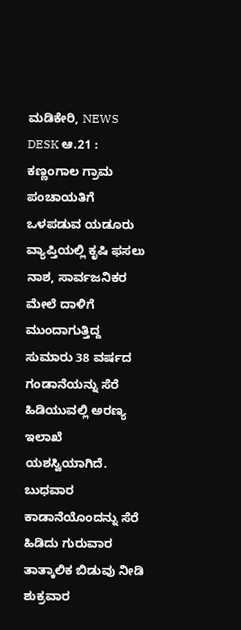ಮಡಿಕೇರಿ, NEWS DESK ಆ.21 : ಕಣ್ಣಂಗಾಲ ಗ್ರಾಮ ಪಂಚಾಯತಿಗೆ ಒಳಪಡುವ ಯಡೂರು ವ್ಯಾಪ್ತಿಯಲ್ಲಿ ಕೃಷಿ ಫಸಲು ನಾಶ, ಸಾರ್ವಜನಿಕರ ಮೇಲೆ ದಾಳಿಗೆ ಮುಂದಾಗುತ್ತಿದ್ದ ಸುಮಾರು 38 ವರ್ಷದ ಗಂಡಾನೆಯನ್ನು ಸೆರೆ ಹಿಡಿಯುವಲ್ಲಿ ಅರಣ್ಯ ಇಲಾಖೆ ಯಶಸ್ವಿಯಾಗಿದೆ.
ಬುಧವಾರ ಕಾಡಾನೆಯೊಂದನ್ನು ಸೆರೆ ಹಿಡಿದು ಗುರುವಾರ ತಾತ್ಕಾಲಿಕ ಬಿಡುವು ನೀಡಿ ಶುಕ್ರವಾರ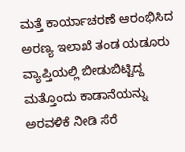ಮತ್ತೆ ಕಾರ್ಯಾಚರಣೆ ಆರಂಭಿಸಿದ ಅರಣ್ಯ ಇಲಾಖೆ ತಂಡ ಯಡೂರು ವ್ಯಾಪ್ತಿಯಲ್ಲಿ ಬೀಡುಬಿಟ್ಟಿದ್ದ ಮತ್ತೊಂದು ಕಾಡಾನೆಯನ್ನು ಅರವಳಿಕೆ ನೀಡಿ ಸೆರೆ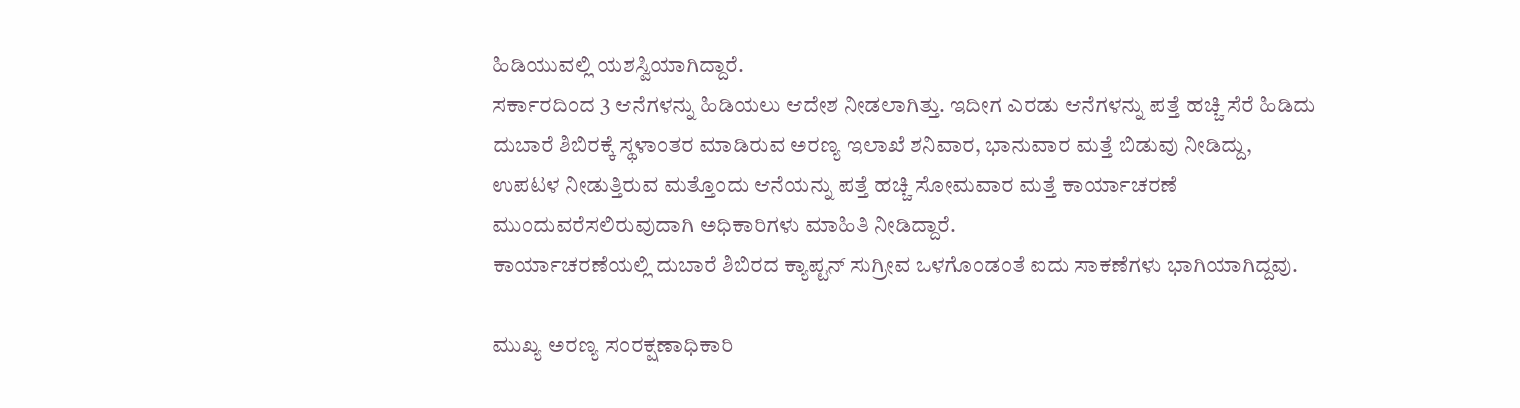ಹಿಡಿಯುವಲ್ಲಿ ಯಶಸ್ವಿಯಾಗಿದ್ದಾರೆ.
ಸರ್ಕಾರದಿಂದ 3 ಆನೆಗಳನ್ನು ಹಿಡಿಯಲು ಆದೇಶ ನೀಡಲಾಗಿತ್ತು. ಇದೀಗ ಎರಡು ಆನೆಗಳನ್ನು ಪತ್ತೆ ಹಚ್ಚಿ ಸೆರೆ ಹಿಡಿದು ದುಬಾರೆ ಶಿಬಿರಕ್ಕೆ ಸ್ಥಳಾಂತರ ಮಾಡಿರುವ ಅರಣ್ಯ ಇಲಾಖೆ ಶನಿವಾರ, ಭಾನುವಾರ ಮತ್ತೆ ಬಿಡುವು ನೀಡಿದ್ದು, ಉಪಟಳ ನೀಡುತ್ತಿರುವ ಮತ್ತೊಂದು ಆನೆಯನ್ನು ಪತ್ತೆ ಹಚ್ಚಿ ಸೋಮವಾರ ಮತ್ತೆ ಕಾರ್ಯಾಚರಣೆ ಮುಂದುವರೆಸಲಿರುವುದಾಗಿ ಅಧಿಕಾರಿಗಳು ಮಾಹಿತಿ ನೀಡಿದ್ದಾರೆ.
ಕಾರ್ಯಾಚರಣೆಯಲ್ಲಿ ದುಬಾರೆ ಶಿಬಿರದ ಕ್ಯಾಪ್ಟನ್ ಸುಗ್ರೀವ ಒಳಗೊಂಡಂತೆ ಐದು ಸಾಕಣೆಗಳು ಭಾಗಿಯಾಗಿದ್ದವು.

ಮುಖ್ಯ ಅರಣ್ಯ ಸಂರಕ್ಷಣಾಧಿಕಾರಿ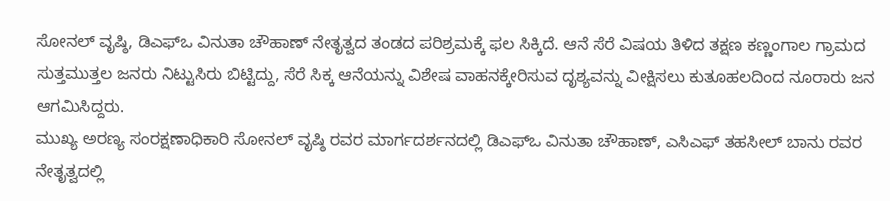ಸೋನಲ್ ವೃಷ್ಠಿ, ಡಿಎಫ್ಒ ವಿನುತಾ ಚೌಹಾಣ್ ನೇತೃತ್ವದ ತಂಡದ ಪರಿಶ್ರಮಕ್ಕೆ ಫಲ ಸಿಕ್ಕಿದೆ. ಆನೆ ಸೆರೆ ವಿಷಯ ತಿಳಿದ ತಕ್ಷಣ ಕಣ್ಣಂಗಾಲ ಗ್ರಾಮದ ಸುತ್ತಮುತ್ತಲ ಜನರು ನಿಟ್ಟುಸಿರು ಬಿಟ್ಟಿದ್ದು, ಸೆರೆ ಸಿಕ್ಕ ಆನೆಯನ್ನು ವಿಶೇಷ ವಾಹನಕ್ಕೇರಿಸುವ ದೃಶ್ಯವನ್ನು ವೀಕ್ಷಿಸಲು ಕುತೂಹಲದಿಂದ ನೂರಾರು ಜನ ಆಗಮಿಸಿದ್ದರು.
ಮುಖ್ಯ ಅರಣ್ಯ ಸಂರಕ್ಷಣಾಧಿಕಾರಿ ಸೋನಲ್ ವೃಷ್ಠಿ ರವರ ಮಾರ್ಗದರ್ಶನದಲ್ಲಿ ಡಿಎಫ್ಒ ವಿನುತಾ ಚೌಹಾಣ್, ಎಸಿಎಫ್ ತಹಸೀಲ್ ಬಾನು ರವರ ನೇತೃತ್ವದಲ್ಲಿ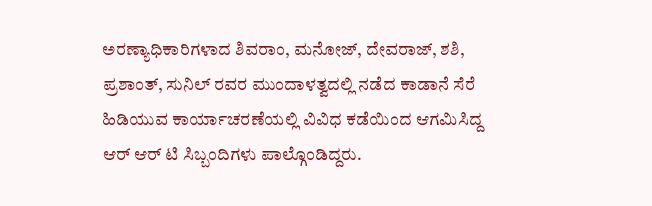ಅರಣ್ಯಾಧಿಕಾರಿಗಳಾದ ಶಿವರಾಂ, ಮನೋಜ್, ದೇವರಾಜ್, ಶಶಿ, ಪ್ರಶಾಂತ್, ಸುನಿಲ್ ರವರ ಮುಂದಾಳತ್ವದಲ್ಲಿ ನಡೆದ ಕಾಡಾನೆ ಸೆರೆ ಹಿಡಿಯುವ ಕಾರ್ಯಾಚರಣೆಯಲ್ಲಿ ವಿವಿಧ ಕಡೆಯಿಂದ ಆಗಮಿಸಿದ್ದ ಆರ್ ಆರ್ ಟಿ ಸಿಬ್ಬಂದಿಗಳು ಪಾಲ್ಗೊಂಡಿದ್ದರು.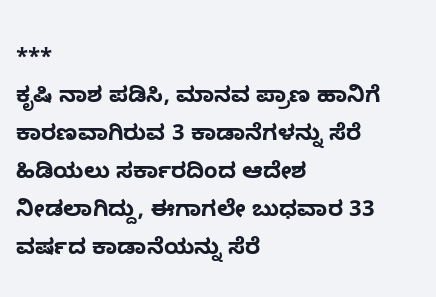***
ಕೃಷಿ ನಾಶ ಪಡಿಸಿ, ಮಾನವ ಪ್ರಾಣ ಹಾನಿಗೆ ಕಾರಣವಾಗಿರುವ 3 ಕಾಡಾನೆಗಳನ್ನು ಸೆರೆ ಹಿಡಿಯಲು ಸರ್ಕಾರದಿಂದ ಆದೇಶ ನೀಡಲಾಗಿದ್ದು, ಈಗಾಗಲೇ ಬುಧವಾರ 33 ವರ್ಷದ ಕಾಡಾನೆಯನ್ನು ಸೆರೆ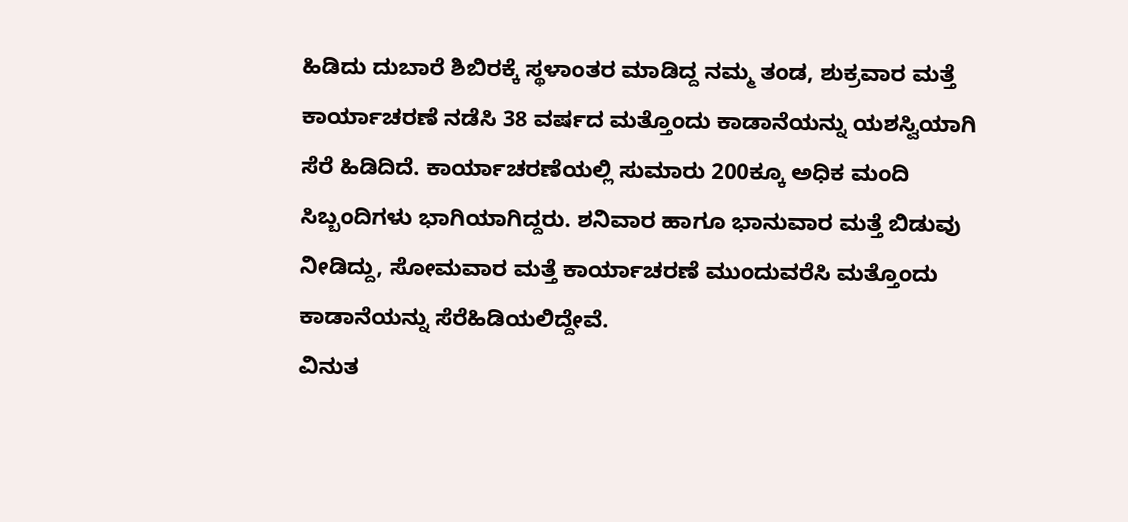ಹಿಡಿದು ದುಬಾರೆ ಶಿಬಿರಕ್ಕೆ ಸ್ಥಳಾಂತರ ಮಾಡಿದ್ದ ನಮ್ಮ ತಂಡ, ಶುಕ್ರವಾರ ಮತ್ತೆ ಕಾರ್ಯಾಚರಣೆ ನಡೆಸಿ 38 ವರ್ಷದ ಮತ್ತೊಂದು ಕಾಡಾನೆಯನ್ನು ಯಶಸ್ವಿಯಾಗಿ ಸೆರೆ ಹಿಡಿದಿದೆ. ಕಾರ್ಯಾಚರಣೆಯಲ್ಲಿ ಸುಮಾರು 200ಕ್ಕೂ ಅಧಿಕ ಮಂದಿ ಸಿಬ್ಬಂದಿಗಳು ಭಾಗಿಯಾಗಿದ್ದರು. ಶನಿವಾರ ಹಾಗೂ ಭಾನುವಾರ ಮತ್ತೆ ಬಿಡುವು ನೀಡಿದ್ದು, ಸೋಮವಾರ ಮತ್ತೆ ಕಾರ್ಯಾಚರಣೆ ಮುಂದುವರೆಸಿ ಮತ್ತೊಂದು ಕಾಡಾನೆಯನ್ನು ಸೆರೆಹಿಡಿಯಲಿದ್ದೇವೆ.
ವಿನುತ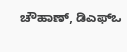ಚೌಹಾಣ್, ಡಿಎಫ್ಒ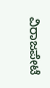ವಿರಾಜಪೇಟೆ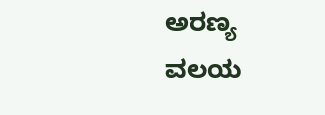ಅರಣ್ಯ ವಲಯ